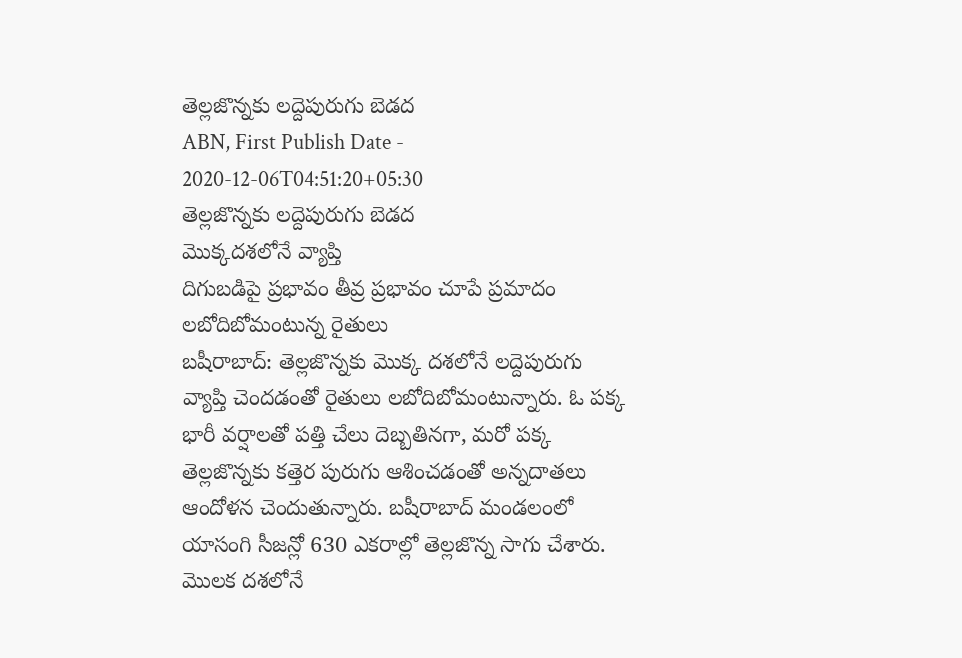తెల్లజొన్నకు లద్దెపురుగు బెడద
ABN, First Publish Date - 2020-12-06T04:51:20+05:30
తెల్లజొన్నకు లద్దెపురుగు బెడద
మొక్కదశలోనే వ్యాప్తి
దిగుబడిపై ప్రభావం తీవ్ర ప్రభావం చూపే ప్రమాదం
లబోదిబోమంటున్న రైతులు
బషీరాబాద్: తెల్లజొన్నకు మొక్క దశలోనే లద్దెపురుగు వ్యాప్తి చెందడంతో రైతులు లబోదిబోమంటున్నారు. ఓ పక్క భారీ వర్షాలతో పత్తి చేలు దెబ్బతినగా, మరో పక్క తెల్లజొన్నకు కత్తెర పురుగు ఆశించడంతో అన్నదాతలు ఆందోళన చెందుతున్నారు. బషీరాబాద్ మండలంలో యాసంగి సీజన్లో 630 ఎకరాల్లో తెల్లజొన్న సాగు చేశారు. మొలక దశలోనే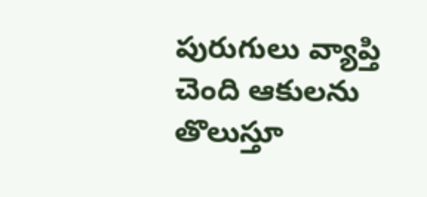పురుగులు వ్యాప్తి చెంది ఆకులను తొలుస్తూ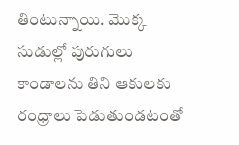తింటున్నాయి. మొక్క సుడుల్లో పురుగులు కాండాలను తిని ఆకులకు రంధ్రాలు పెడుతుండటంతో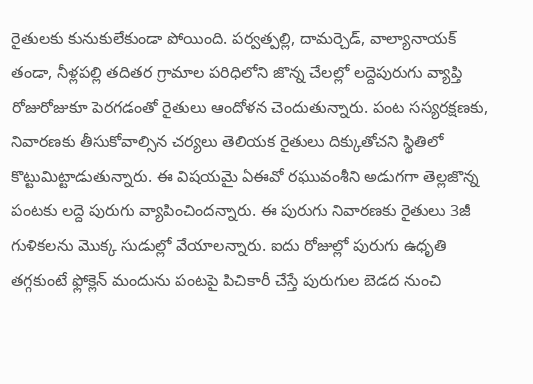రైతులకు కునుకులేకుండా పోయింది. పర్వత్పల్లి, దామర్చెడ్, వాల్యానాయక్ తండా, నీళ్లపల్లి తదితర గ్రామాల పరిధిలోని జొన్న చేలల్లో లద్దెపురుగు వ్యాప్తి రోజురోజుకూ పెరగడంతో రైతులు ఆందోళన చెందుతున్నారు. పంట సస్యరక్షణకు, నివారణకు తీసుకోవాల్సిన చర్యలు తెలియక రైతులు దిక్కుతోచని స్థితిలో కొట్టుమిట్టాడుతున్నారు. ఈ విషయమై ఏఈవో రఘువంశీని అడుగగా తెల్లజొన్న పంటకు లద్దె పురుగు వ్యాపించిందన్నారు. ఈ పురుగు నివారణకు రైతులు 3జీ గుళికలను మొక్క సుడుల్లో వేయాలన్నారు. ఐదు రోజుల్లో పురుగు ఉధృతి తగ్గకుంటే ఫ్లోక్లెన్ మందును పంటపై పిచికారీ చేస్తే పురుగుల బెడద నుంచి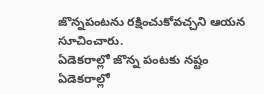జొన్నపంటను రక్షించుకోవచ్చని ఆయన సూచించారు.
ఏడెకరాల్లో జొన్న పంటకు నష్టం
ఏడెకరాల్లో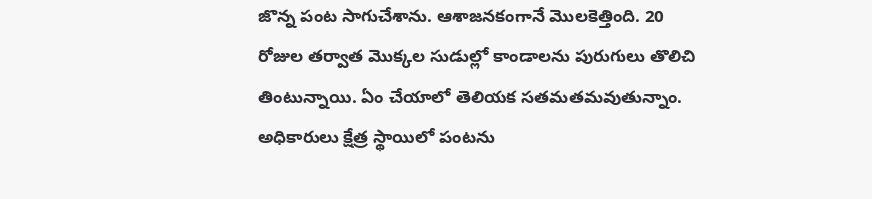జొన్న పంట సాగుచేశాను. ఆశాజనకంగానే మొలకెత్తింది. 20 రోజుల తర్వాత మొక్కల సుడుల్లో కాండాలను పురుగులు తొలిచి తింటున్నాయి. ఏం చేయాలో తెలియక సతమతమవుతున్నాం. అధికారులు క్షేత్ర స్థాయిలో పంటను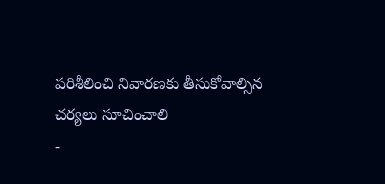పరిశీలించి నివారణకు తీసుకోవాల్సిన చర్యలు సూచించాలి
-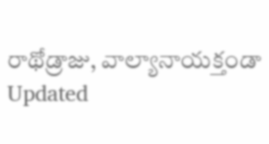రాథోడ్రాజు, వాల్యానాయక్తండా
Updated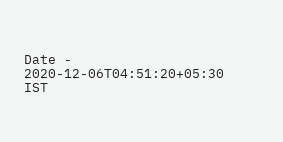Date - 2020-12-06T04:51:20+05:30 IST